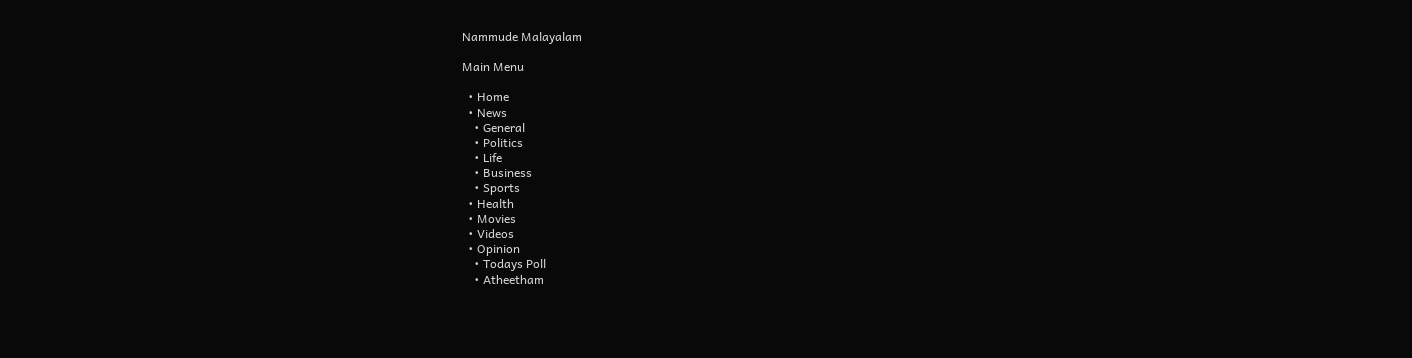Nammude Malayalam

Main Menu

  • Home
  • News
    • General
    • Politics
    • Life
    • Business
    • Sports
  • Health
  • Movies
  • Videos
  • Opinion
    • Todays Poll
    • Atheetham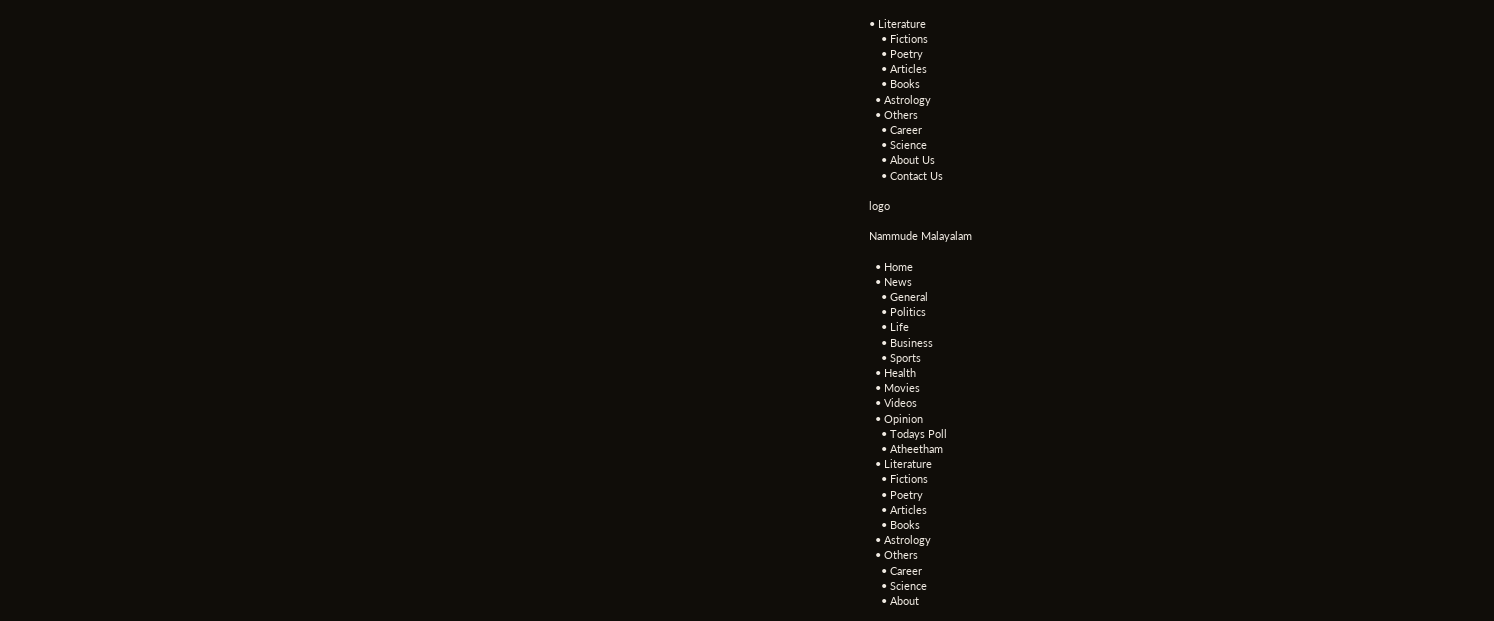• Literature
    • Fictions
    • Poetry
    • Articles
    • Books
  • Astrology
  • Others
    • Career
    • Science
    • About Us
    • Contact Us

logo

Nammude Malayalam

  • Home
  • News
    • General
    • Politics
    • Life
    • Business
    • Sports
  • Health
  • Movies
  • Videos
  • Opinion
    • Todays Poll
    • Atheetham
  • Literature
    • Fictions
    • Poetry
    • Articles
    • Books
  • Astrology
  • Others
    • Career
    • Science
    • About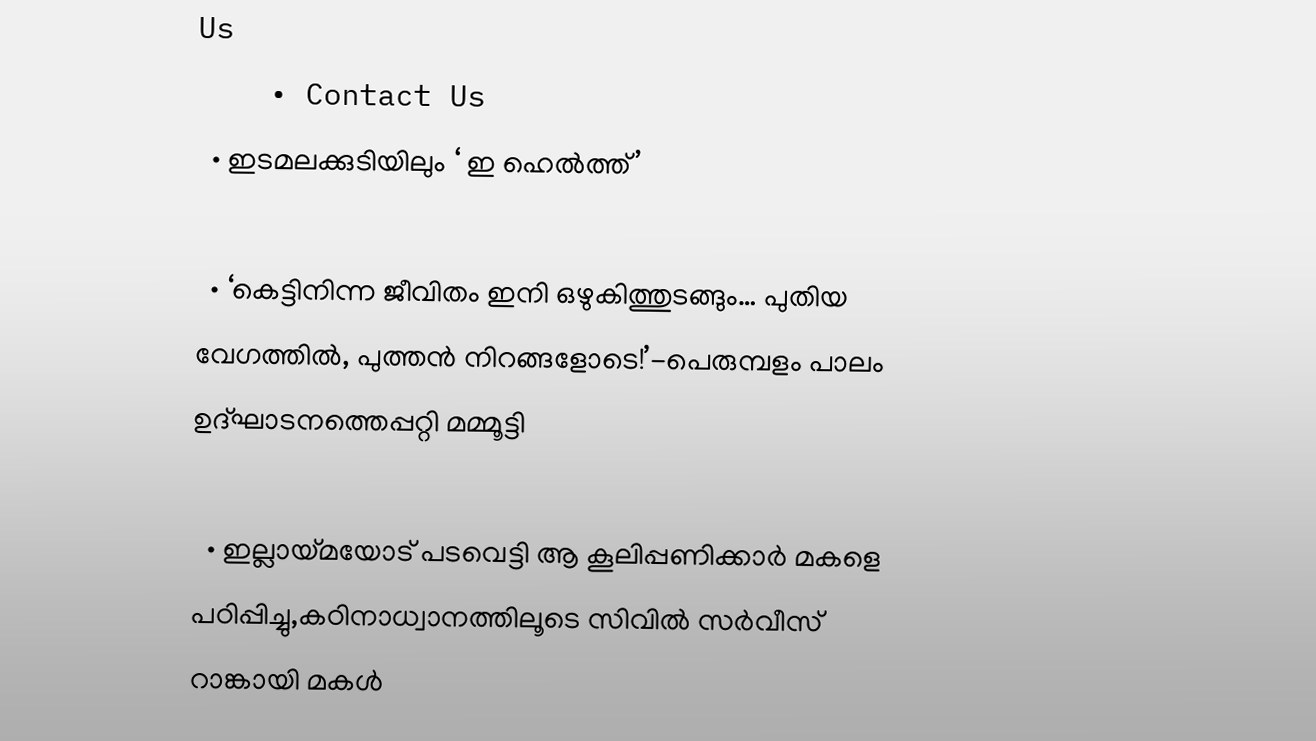Us
    • Contact Us
  • ഇടമലക്കുടിയിലും ‘ ഇ ഹെല്‍ത്ത്’

  • ‘കെട്ടിനിന്ന ജീവിതം ഇനി ഒഴുകിത്തുടങ്ങും… പുതിയ വേഗത്തിൽ, പുത്തൻ നിറങ്ങളോടെ!’-പെരുമ്പളം പാലം ഉദ്ഘാടനത്തെപ്പറ്റി മമ്മൂട്ടി

  • ഇല്ലായ്മയോട് പടവെട്ടി ആ കൂലിപ്പണിക്കാർ മകളെ പഠിപ്പിച്ചു,കഠിനാധ്വാനത്തിലൂടെ സിവിൽ സർവീസ് റാങ്കായി മകൾ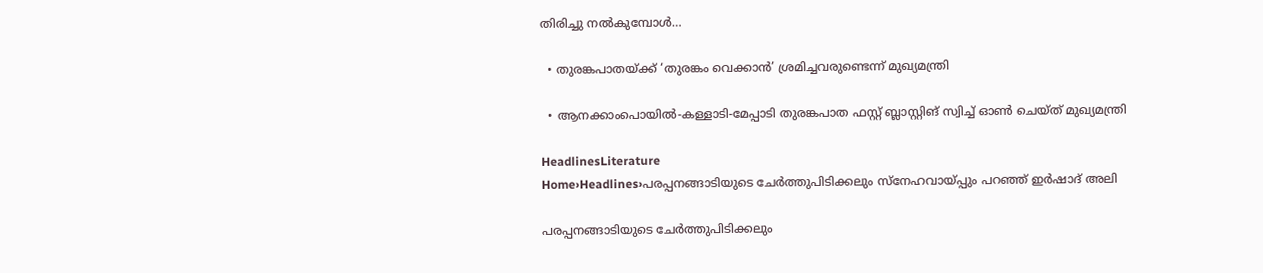തിരിച്ചു നൽകുമ്പോൾ…

  • തുരങ്കപാതയ്ക്ക് ‘തുരങ്കം വെക്കാൻ’ ശ്രമിച്ചവരുണ്ടെന്ന് മുഖ്യമന്ത്രി

  • ആനക്കാംപൊയിൽ-കള്ളാടി-മേപ്പാടി തുരങ്കപാത ഫസ്റ്റ് ബ്ലാസ്റ്റിങ് സ്വിച്ച് ഓൺ ചെയ്ത് മുഖ്യമന്ത്രി

HeadlinesLiterature
Home›Headlines›പരപ്പനങ്ങാടിയുടെ ചേർത്തുപിടിക്കലും സ്നേഹവായ്‌പ്പും പറഞ്ഞ് ഇർഷാദ് അലി

പരപ്പനങ്ങാടിയുടെ ചേർത്തുപിടിക്കലും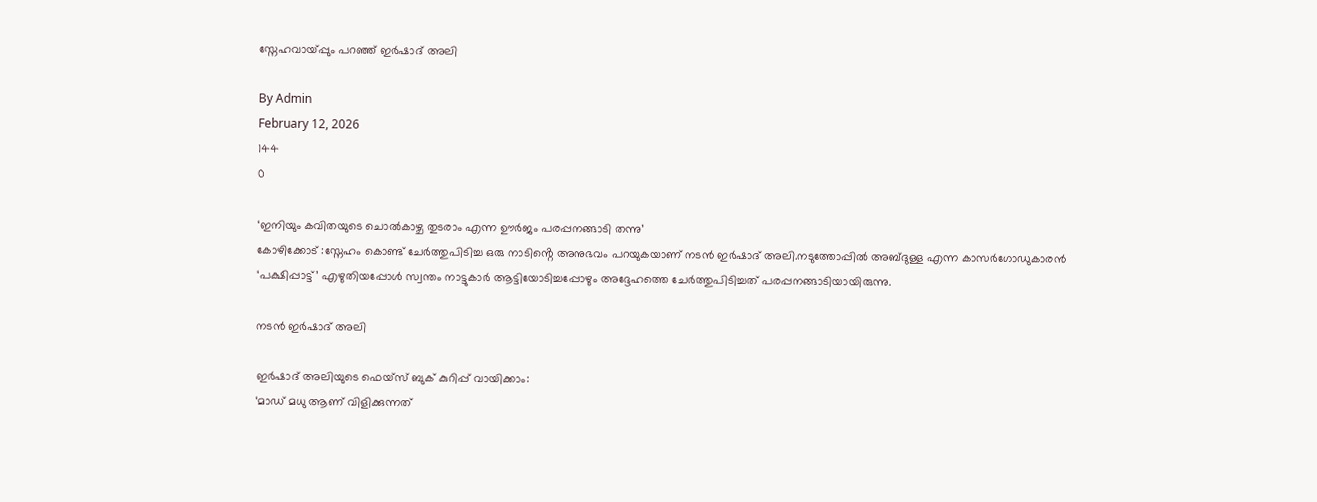സ്നേഹവായ്‌പ്പും പറഞ്ഞ് ഇർഷാദ് അലി

By Admin
February 12, 2026
144
0

‘ഇനിയും കവിതയുടെ ചൊൽകാഴ്ച തുടരാം എന്ന ഊർജം പരപ്പനങ്ങാടി തന്നു’
കോഴിക്കോട് :സ്നേഹം കൊണ്ട് ചേർത്തുപിടിച്ച ഒരു നാടിൻ്റെ അനുഭവം പറയുകയാണ് നടൻ ഇർഷാദ് അലി.നടുത്തോപ്പിൽ അബ്ദുള്ള എന്ന കാസർഗോഡുകാരൻ ‘പക്ഷിപ്പാട്ട്’ എഴുതിയപ്പോൾ സ്വന്തം നാട്ടുകാർ ആട്ടിയോടിച്ചപ്പോഴും അദ്ദേഹത്തെ ചേർത്തുപിടിച്ചത് പരപ്പനങ്ങാടിയായിരുന്നു.

നടൻ ഇർഷാദ് അലി

ഇർഷാദ് അലിയുടെ ഫെയ്സ് ബുക് കുറിപ്പ് വായിക്കാം:
‘മാഡ് മധു ആണ് വിളിക്കുന്നത്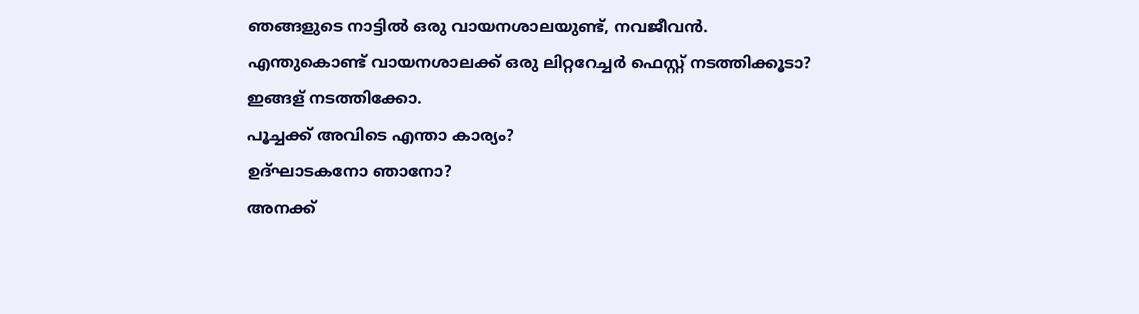ഞങ്ങളുടെ നാട്ടിൽ ഒരു വായനശാലയുണ്ട്, നവജീവൻ.
എന്തുകൊണ്ട് വായനശാലക്ക് ഒരു ലിറ്ററേച്ചർ ഫെസ്റ്റ് നടത്തിക്കൂടാ?
ഇങ്ങള് നടത്തിക്കോ.
പൂച്ചക്ക് അവിടെ എന്താ കാര്യം?
ഉദ്ഘാടകനോ ഞാനോ?
അനക്ക്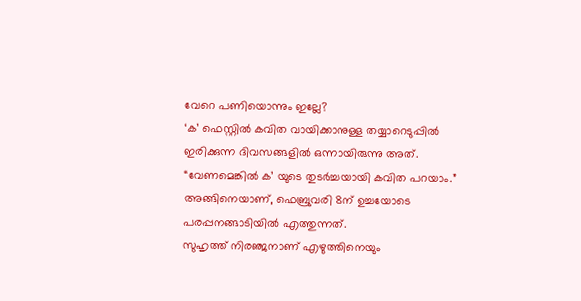വേറെ പണിയൊന്നും ഇല്ലേ?
‘ക’ ഫെസ്റ്റിൽ കവിത വായിക്കാനുള്ള തയ്യാറെടുപ്പിൽ ഇരിക്കുന്ന ദിവസങ്ങളിൽ ഒന്നായിരുന്നു അത്.
“വേണമെങ്കിൽ ക’ യുടെ തുടർച്ചയായി കവിത പറയാം.”
അങ്ങിനെയാണ്, ഫെബ്രുവരി 8ന് ഉച്ചയോടെ പരപ്പനങ്ങാടിയിൽ എത്തുന്നത്.
സുഹൃത്ത്‌ നിരഞ്ജനാണ് എഴുത്തിനെയും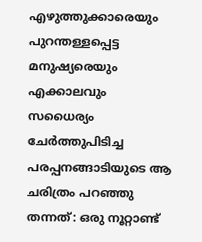എഴുത്തുക്കാരെയും പുറന്തള്ളപ്പെട്ട മനുഷ്യരെയും എക്കാലവും സധൈര്യം ചേർത്തുപിടിച്ച പരപ്പനങ്ങാടിയുടെ ആ ചരിത്രം പറഞ്ഞു തന്നത്: ഒരു നൂറ്റാണ്ട്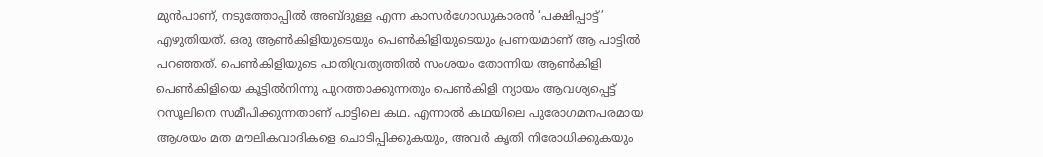മുൻപാണ്, നടുത്തോപ്പിൽ അബ്ദുള്ള എന്ന കാസർഗോഡുകാരൻ ‘പക്ഷിപ്പാട്ട്’ എഴുതിയത്. ഒരു ആൺകിളിയുടെയും പെൺകിളിയുടെയും പ്രണയമാണ് ആ പാട്ടിൽ പറഞ്ഞത്. പെൺകിളിയുടെ പാതിവ്രത്യത്തിൽ സംശയം തോന്നിയ ആൺകിളി പെൺകിളിയെ കൂട്ടിൽനിന്നു പുറത്താക്കുന്നതും പെൺകിളി ന്യായം ആവശ്യപ്പെട്ട് റസൂലിനെ സമീപിക്കുന്നതാണ് പാട്ടിലെ കഥ. എന്നാൽ കഥയിലെ പുരോഗമനപരമായ ആശയം മത മൗലികവാദികളെ ചൊടിപ്പിക്കുകയും, അവർ കൃതി നിരോധിക്കുകയും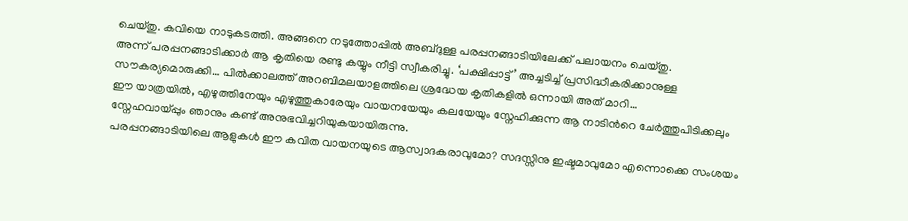ചെയ്തു. കവിയെ നാടുകടത്തി. അങ്ങനെ നടുത്തോപ്പിൽ അബ്ദുള്ള പരപ്പനങ്ങാടിയിലേക്ക് പലായനം ചെയ്തു.
അന്ന് പരപ്പനങ്ങാടിക്കാർ ആ കൃതിയെ രണ്ടു കയ്യും നീട്ടി സ്വീകരിച്ചു. ‘പക്ഷിപ്പാട്ട്’ അച്ചടിച്ച് പ്രസിദ്ധീകരിക്കാനുള്ള സൗകര്യമൊരുക്കി… പിൽക്കാലത്ത് അറബിമലയാളത്തിലെ ശ്രദ്ധേയ കൃതികളിൽ ഒന്നായി അത് മാറി…
ഈ യാത്രയിൽ, എഴുത്തിനേയും എഴുത്തുകാരേയും വായനയേയും കലയേയും സ്നേഹിക്കുന്ന ആ നാടിന്‍റെ ചേർത്തുപിടിക്കലും സ്നേഹവായ്‌പ്പും ഞാനും കണ്ട് അനുഭവിച്ചറിയുകയായിരുന്നു.
പരപ്പനങ്ങാടിയിലെ ആളുകൾ ഈ കവിത വായനയുടെ ആസ്വാദകരാവുമോ? സദസ്സിനു ഇഷ്ടമാവുമോ എന്നൊക്കെ സംശയം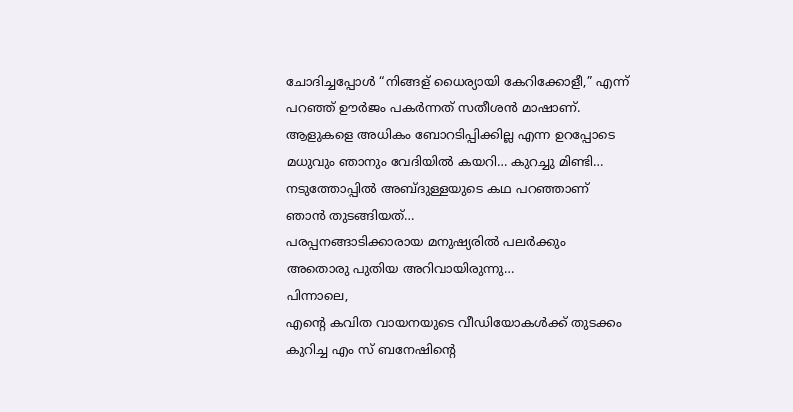ചോദിച്ചപ്പോൾ “നിങ്ങള് ധൈര്യായി കേറിക്കോളീ,” എന്ന് പറഞ്ഞ് ഊർജം പകർന്നത് സതീശൻ മാഷാണ്.
ആളുകളെ അധികം ബോറടിപ്പിക്കില്ല എന്ന ഉറപ്പോടെ മധുവും ഞാനും വേദിയിൽ കയറി… കുറച്ചു മിണ്ടി…
നടുത്തോപ്പിൽ അബ്ദുള്ളയുടെ കഥ പറഞ്ഞാണ് ഞാൻ തുടങ്ങിയത്…
പരപ്പനങ്ങാടിക്കാരായ മനുഷ്യരിൽ പലർക്കും അതൊരു പുതിയ അറിവായിരുന്നു…
പിന്നാലെ,
എന്‍റെ കവിത വായനയുടെ വീഡിയോകൾക്ക് തുടക്കം കുറിച്ച എം സ് ബനേഷിൻ്റെ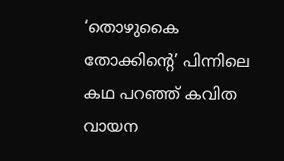‘തൊഴുകൈ തോക്കിന്‍റെ’ പിന്നിലെ കഥ പറഞ്ഞ് കവിത വായന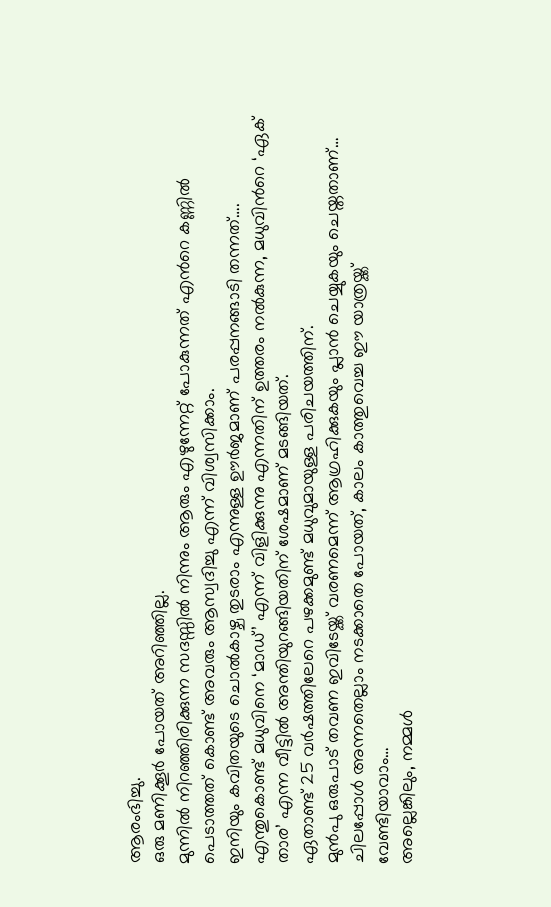ആരംഭിച്ചു.
ഒരു മണിക്കൂർ പോയത് അറിഞ്ഞില്ല.
മുന്നിൽ നിറഞ്ഞിരിക്കുന്ന സദസ്സിൽ നിന്നും ആരും എഴുന്നേറ്റ് പോകുന്നത് എന്‍റെ കണ്ണിൽ പെടാത്തത് കൊണ്ട് അവരും ആസ്വദിച്ചു എന്ന് വിശ്വസിക്കാം.
ഇനിയും കവിതയുടെ ചൊൽകാഴ്ച തുടരാം എന്നുള്ള ഊർജമാണ് പരപ്പനങ്ങാടി തന്നത്….
എന്തുകൊണ്ട് മധുവിനെ ‘മാഡ്’ എന്ന് വിളിക്കുന്നു എന്നതിന് ഉത്തരം നൽകുന്ന, മധുവിന്‍റെ ‘ഏക് താര’ എന്ന വീട്ടിൽ അന്തിയുറങ്ങിയതിന് ശേഷമാണ് മടങ്ങിയത്.
ഏതാണ്ട് 25 വർഷത്തിലേറെ പഴക്കമുണ്ട് മധുവുമായുള്ള പരിചയത്തിന്.
മുൻപു ഒരുപാട് തവണ ഇവിടേയ്ക്ക് വരണമെന്ന് ആഗ്രഹിക്കുകയും പ്ലാൻ ചെയ്യുകയും ചെയ്തതാണ്…
ചിലപ്പോൾ അന്നതെല്ലാം നടക്കാതെ പോയത്, കാലം കാത്തുവെച്ച ഈ യാത്രയ്ക്ക്
വേണ്ടിയാവാം…
അല്ലെങ്കിലും, നമ്മൾ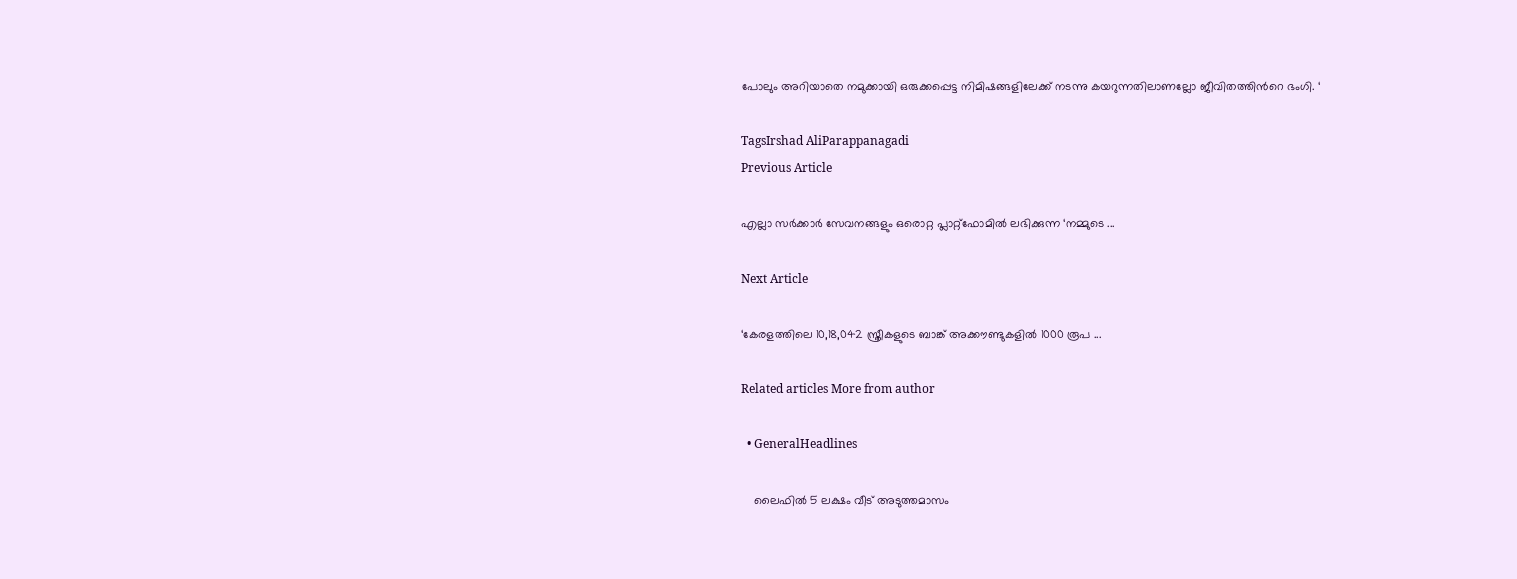പോലും അറിയാതെ നമുക്കായി ഒരുക്കപ്പെട്ട നിമിഷങ്ങളിലേക്ക് നടന്നു കയറുന്നതിലാണല്ലോ ജീവിതത്തിന്‍റെ ഭംഗി. ‘

TagsIrshad AliParappanagadi
Previous Article

എല്ലാ സർക്കാർ സേവനങ്ങളും ഒരൊറ്റ പ്ലാറ്റ്ഫോമിൽ ലഭിക്കുന്ന ‘നമ്മുടെ ...

Next Article

‘കേരളത്തിലെ 10,18,042 സ്ത്രീകളുടെ ബാങ്ക് അക്കൗണ്ടുകളിൽ 1000 രൂപ ...

Related articles More from author

  • GeneralHeadlines

    ലൈഫിൽ 5 ലക്ഷം വീട് അടുത്തമാസം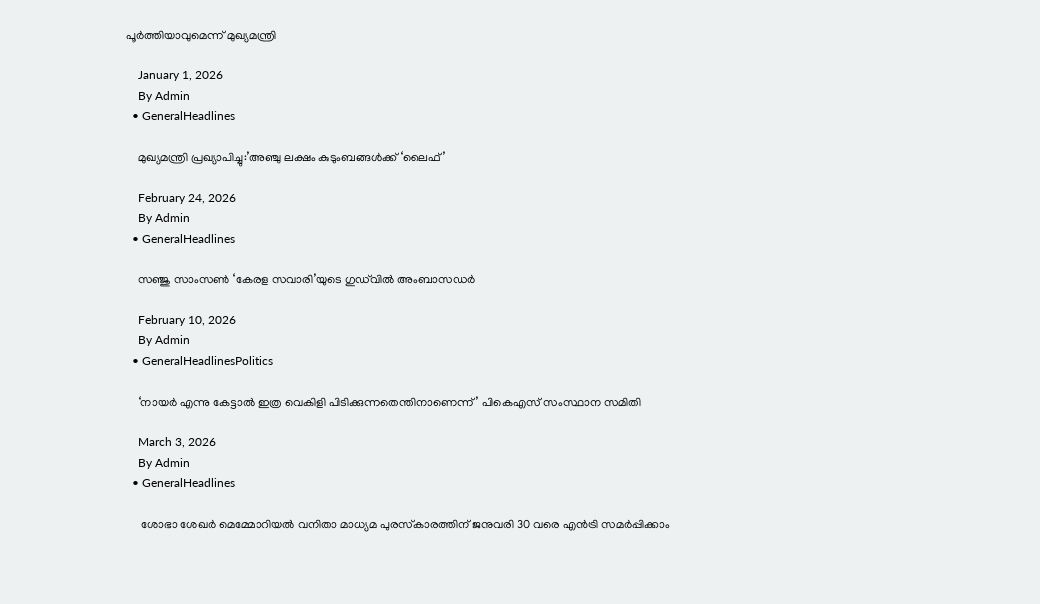പൂർത്തിയാവുമെന്ന് മുഖ്യമന്ത്രി

    January 1, 2026
    By Admin
  • GeneralHeadlines

    മുഖ്യമന്ത്രി പ്രഖ്യാപിച്ചു:’അഞ്ചു ലക്ഷം കുടുംബങ്ങൾക്ക് ‘ലൈഫ്’

    February 24, 2026
    By Admin
  • GeneralHeadlines

    സഞ്ജു സാംസൺ ‘കേരള സവാരി’യുടെ ഗുഡ്‌വിൽ അംബാസഡർ

    February 10, 2026
    By Admin
  • GeneralHeadlinesPolitics

    ‘നായർ എന്നു കേട്ടാൽ ഇത്ര വെകിളി പിടിക്കുന്നതെന്തിനാണെന്ന്’ പികെഎസ് സംസ്ഥാന സമിതി

    March 3, 2026
    By Admin
  • GeneralHeadlines

     ശോഭാ ശേഖര്‍ മെമ്മോറിയല്‍ വനിതാ മാധ്യമ പുരസ്‌കാരത്തിന് ജനുവരി 30 വരെ എൻട്രി സമർപ്പിക്കാം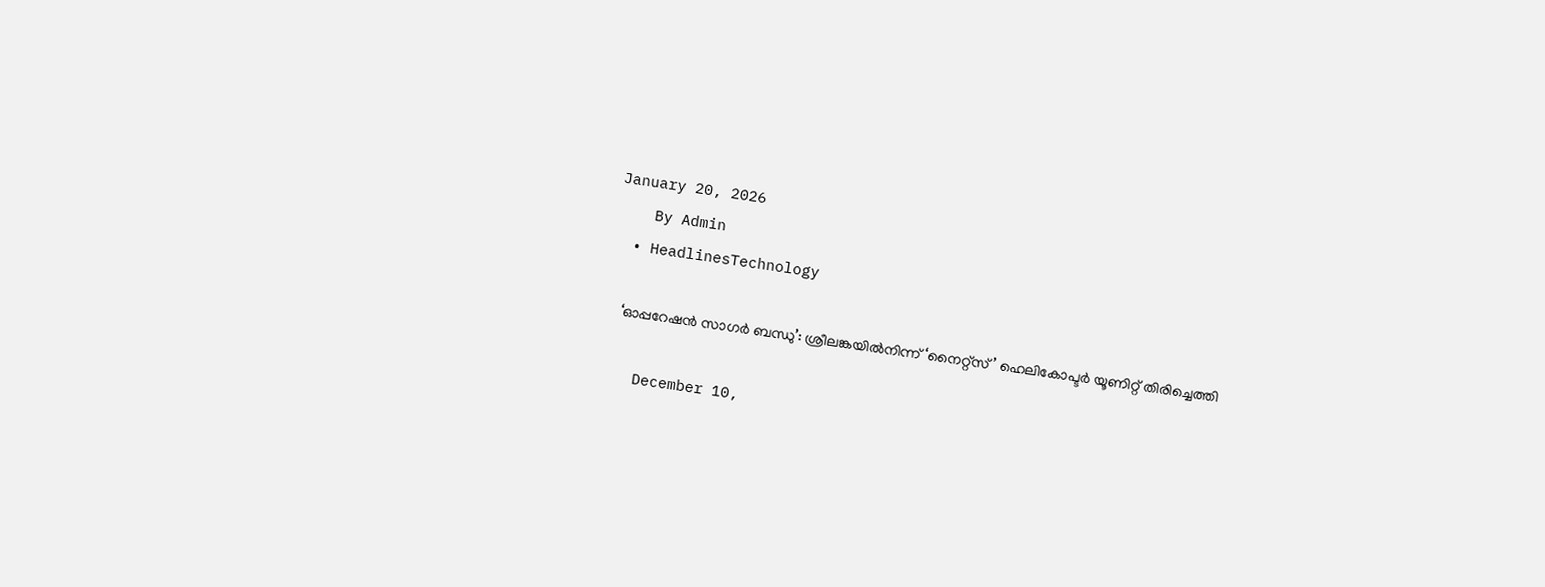January 20, 2026
    By Admin
  • HeadlinesTechnology

    ‘ഓപ്പറേഷൻ സാഗർ ബന്ധു’: ശ്രീലങ്കയിൽനിന്ന് ‘നൈറ്റ്‌സ്’ ഹെലികോപ്ടർ യൂണിറ്റ് തിരിച്ചെത്തി

    December 10,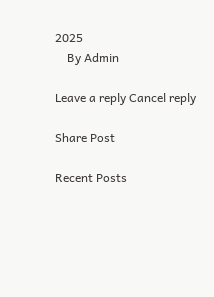2025
    By Admin

Leave a reply Cancel reply

Share Post

Recent Posts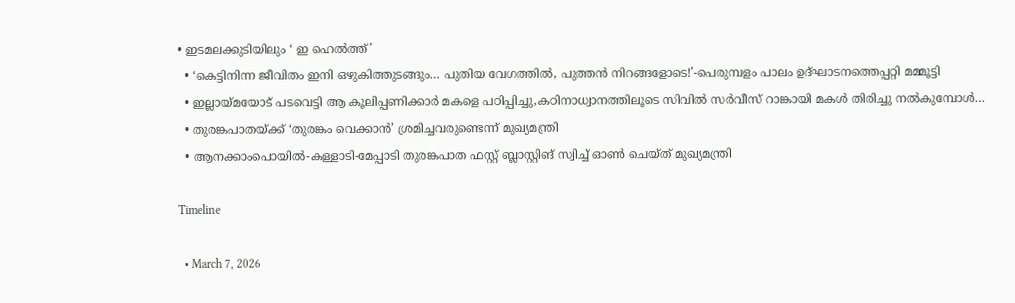• ഇടമലക്കുടിയിലും ‘ ഇ ഹെല്‍ത്ത്’
  • ‘കെട്ടിനിന്ന ജീവിതം ഇനി ഒഴുകിത്തുടങ്ങും… പുതിയ വേഗത്തിൽ, പുത്തൻ നിറങ്ങളോടെ!’-പെരുമ്പളം പാലം ഉദ്ഘാടനത്തെപ്പറ്റി മമ്മൂട്ടി
  • ഇല്ലായ്മയോട് പടവെട്ടി ആ കൂലിപ്പണിക്കാർ മകളെ പഠിപ്പിച്ചു,കഠിനാധ്വാനത്തിലൂടെ സിവിൽ സർവീസ് റാങ്കായി മകൾ തിരിച്ചു നൽകുമ്പോൾ…
  • തുരങ്കപാതയ്ക്ക് ‘തുരങ്കം വെക്കാൻ’ ശ്രമിച്ചവരുണ്ടെന്ന് മുഖ്യമന്ത്രി
  • ആനക്കാംപൊയിൽ-കള്ളാടി-മേപ്പാടി തുരങ്കപാത ഫസ്റ്റ് ബ്ലാസ്റ്റിങ് സ്വിച്ച് ഓൺ ചെയ്ത് മുഖ്യമന്ത്രി

Timeline

  • March 7, 2026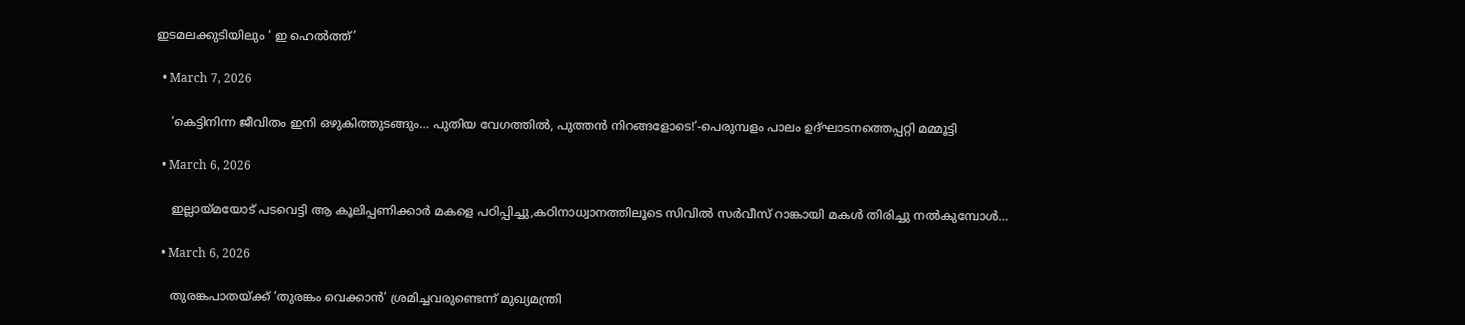ഇടമലക്കുടിയിലും ‘ ഇ ഹെല്‍ത്ത്’

  • March 7, 2026

    ‘കെട്ടിനിന്ന ജീവിതം ഇനി ഒഴുകിത്തുടങ്ങും… പുതിയ വേഗത്തിൽ, പുത്തൻ നിറങ്ങളോടെ!’-പെരുമ്പളം പാലം ഉദ്ഘാടനത്തെപ്പറ്റി മമ്മൂട്ടി

  • March 6, 2026

    ഇല്ലായ്മയോട് പടവെട്ടി ആ കൂലിപ്പണിക്കാർ മകളെ പഠിപ്പിച്ചു,കഠിനാധ്വാനത്തിലൂടെ സിവിൽ സർവീസ് റാങ്കായി മകൾ തിരിച്ചു നൽകുമ്പോൾ…

  • March 6, 2026

    തുരങ്കപാതയ്ക്ക് ‘തുരങ്കം വെക്കാൻ’ ശ്രമിച്ചവരുണ്ടെന്ന് മുഖ്യമന്ത്രി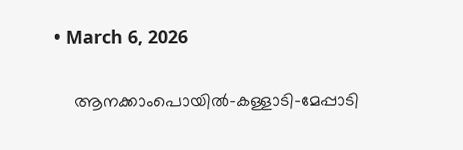• March 6, 2026

    ആനക്കാംപൊയിൽ-കള്ളാടി-മേപ്പാടി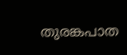തുരങ്കപാത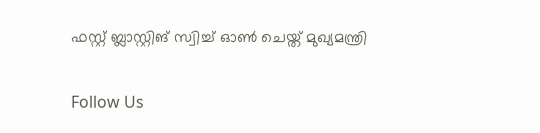ഫസ്റ്റ് ബ്ലാസ്റ്റിങ് സ്വിച്ച് ഓൺ ചെയ്ത് മുഖ്യമന്ത്രി

Follow Us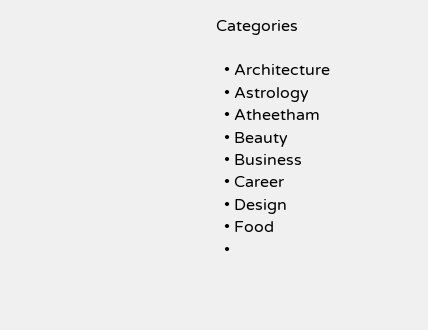Categories

  • Architecture
  • Astrology
  • Atheetham
  • Beauty
  • Business
  • Career
  • Design
  • Food
  •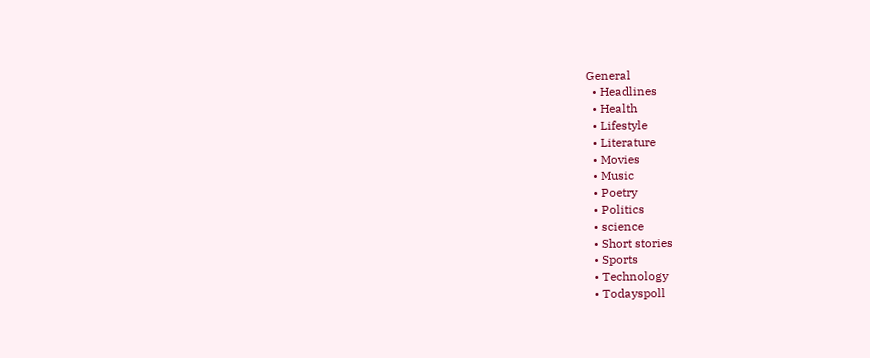General
  • Headlines
  • Health
  • Lifestyle
  • Literature
  • Movies
  • Music
  • Poetry
  • Politics
  • science
  • Short stories
  • Sports
  • Technology
  • Todayspoll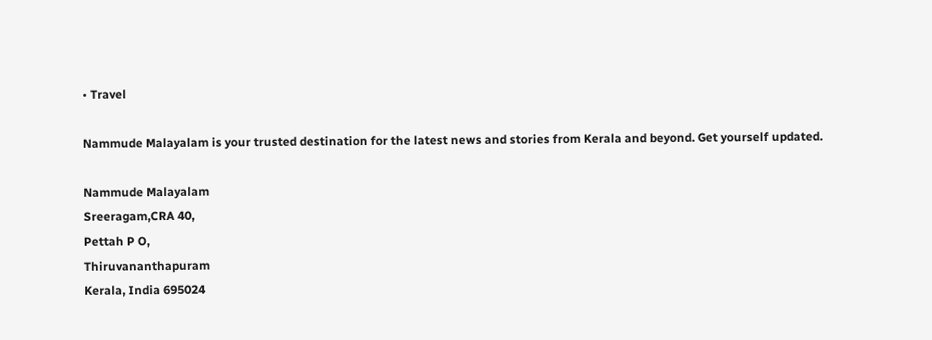• Travel

Nammude Malayalam is your trusted destination for the latest news and stories from Kerala and beyond. Get yourself updated.

Nammude Malayalam
Sreeragam,CRA 40,
Pettah P O,
Thiruvananthapuram
Kerala, India 695024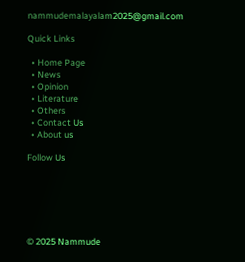nammudemalayalam2025@gmail.com

Quick Links

  • Home Page
  • News
  • Opinion
  • Literature
  • Others
  • Contact Us
  • About us

Follow Us






© 2025 Nammude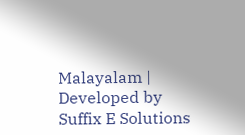Malayalam | Developed by Suffix E Solutions